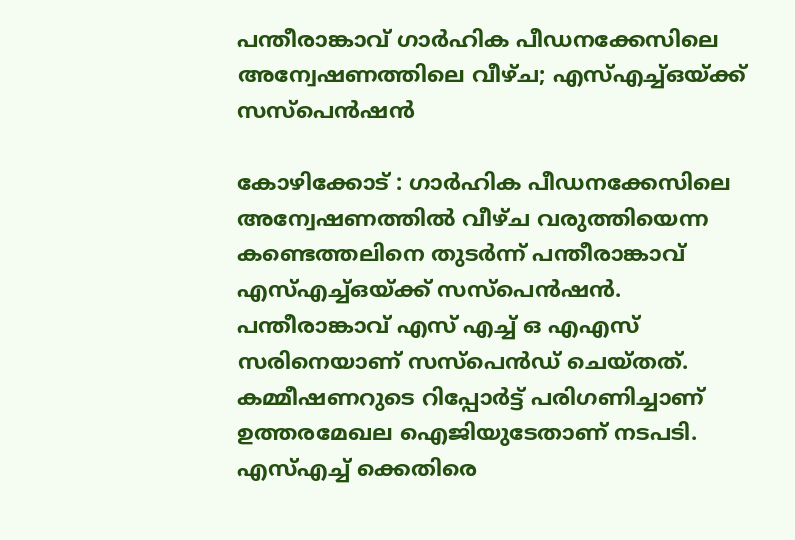പന്തീരാങ്കാവ് ഗാര്‍ഹിക പീഡനക്കേസിലെ അന്വേഷണത്തിലെ വീഴ്ച; എസ്എച്ച്ഒയ്ക്ക് സസ്‌പെന്‍ഷന്‍

കോഴിക്കോട് : ഗാര്‍ഹിക പീഡനക്കേസിലെ അന്വേഷണത്തില്‍ വീഴ്ച വരുത്തിയെന്ന കണ്ടെത്തലിനെ തുടര്‍ന്ന് പന്തീരാങ്കാവ് എസ്എച്ച്ഒയ്ക്ക് സസ്‌പെന്‍ഷന്‍. പന്തീരാങ്കാവ് എസ് എച്ച് ഒ എഎസ് സരിനെയാണ് സസ്‌പെന്‍ഡ് ചെയ്തത്. കമ്മീഷണറുടെ റിപ്പോര്‍ട്ട് പരിഗണിച്ചാണ് ഉത്തരമേഖല ഐജിയുടേതാണ് നടപടി. എസ്എച്ച് ക്കെതിരെ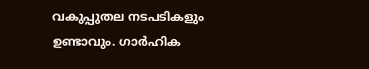വകുപ്പുതല നടപടികളും ഉണ്ടാവും. ഗാര്‍ഹിക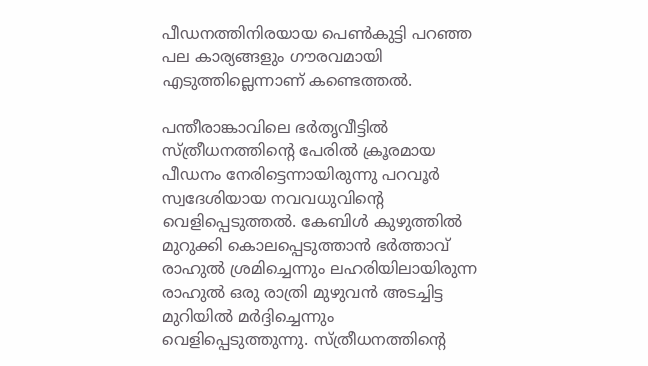പീഡനത്തിനിരയായ പെണ്‍കുട്ടി പറഞ്ഞ പല കാര്യങ്ങളും ഗൗരവമായി എടുത്തില്ലെന്നാണ് കണ്ടെത്തല്‍.

പന്തീരാങ്കാവിലെ ഭര്‍തൃവീട്ടില്‍ സ്ത്രീധനത്തിന്റെ പേരില്‍ ക്രൂരമായ പീഡനം നേരിട്ടെന്നായിരുന്നു പറവൂര്‍ സ്വദേശിയായ നവവധുവിന്റെ വെളിപ്പെടുത്തല്‍. കേബിള്‍ കുഴുത്തില്‍ മുറുക്കി കൊലപ്പെടുത്താന്‍ ഭര്‍ത്താവ് രാഹുല്‍ ശ്രമിച്ചെന്നും ലഹരിയിലായിരുന്ന രാഹുല്‍ ഒരു രാത്രി മുഴുവന്‍ അടച്ചിട്ട മുറിയില്‍ മര്‍ദ്ദിച്ചെന്നും വെളിപ്പെടുത്തുന്നു. സ്ത്രീധനത്തിന്റെ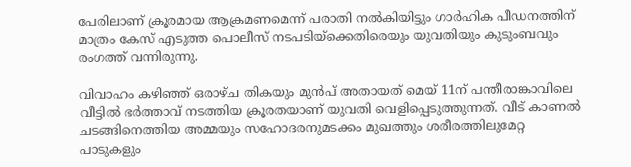പേരിലാണ് ക്രൂരമായ ആക്രമണമെന്ന് പരാതി നല്‍കിയിട്ടും ഗാര്‍ഹിക പീഡനത്തിന് മാത്രം കേസ് എടുത്ത പൊലീസ് നടപടിയ്‌ക്കെതിരെയും യുവതിയും കുടുംബവും രംഗത്ത് വന്നിരുന്നു.

വിവാഹം കഴിഞ്ഞ് ഒരാഴ്ച തികയും മുന്‍പ് അതായത് മെയ് 11ന് പന്തീരാങ്കാവിലെ വീട്ടില്‍ ഭര്‍ത്താവ് നടത്തിയ ക്രൂരതയാണ് യുവതി വെളിപ്പെടുത്തുന്നത്. വീട് കാണല്‍ ചടങ്ങിനെത്തിയ അമ്മയും സഹോദരനുമടക്കം മുഖത്തും ശരീരത്തിലുമേറ്റ പാടുകളും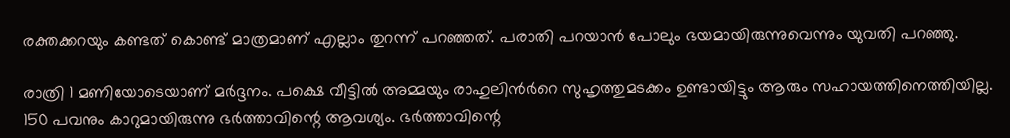രക്തക്കറയും കണ്ടത് കൊണ്ട് മാത്രമാണ് എല്ലാം തുറന്ന് പറഞ്ഞത്. പരാതി പറയാന്‍ പോലും ഭയമായിരുന്നുവെന്നും യുവതി പറഞ്ഞു.

രാത്രി 1 മണിയോടെയാണ് മര്‍ദ്ദനം. പക്ഷെ വീട്ടില്‍ അമ്മയും രാഹുലിന്‍ര്‍റെ സുഹൃത്തുമടക്കം ഉണ്ടായിട്ടും ആരും സഹായത്തിനെത്തിയില്ല. 150 പവനും കാറുമായിരുന്നു ഭര്‍ത്താവിന്റെ ആവശ്യം. ഭര്‍ത്താവിന്റെ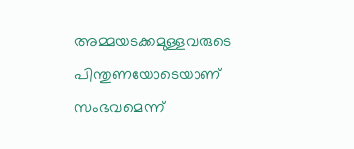അമ്മയടക്കമുള്ളവരുടെ പിന്തുണയോടെയാണ് സംഭവമെന്ന്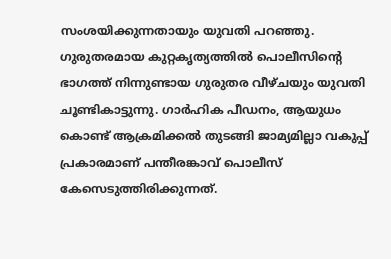സംശയിക്കുന്നതായും യുവതി പറഞ്ഞു. ഗുരുതരമായ കുറ്റകൃത്യത്തില്‍ പൊലീസിന്റെ ഭാഗത്ത് നിന്നുണ്ടായ ഗുരുതര വീഴ്ചയും യുവതി ചൂണ്ടികാട്ടുന്നു. ഗാര്‍ഹിക പീഡനം, ആയുധം കൊണ്ട് ആക്രമിക്കല്‍ തുടങ്ങി ജാമ്യമില്ലാ വകുപ്പ് പ്രകാരമാണ് പന്തീരങ്കാവ് പൊലീസ് കേസെടുത്തിരിക്കുന്നത്.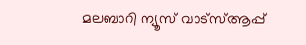മലബാറി ന്യൂസ് വാട്‌സ്ആപ്പ്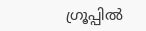ഗ്രൂപ്പില്‍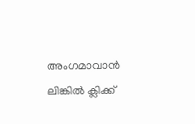അംഗമാവാന്‍ ലിങ്കില്‍ ക്ലിക്ക്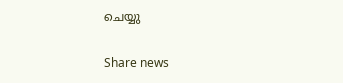ചെയ്യു

Share news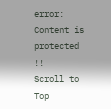error: Content is protected !!
Scroll to Top